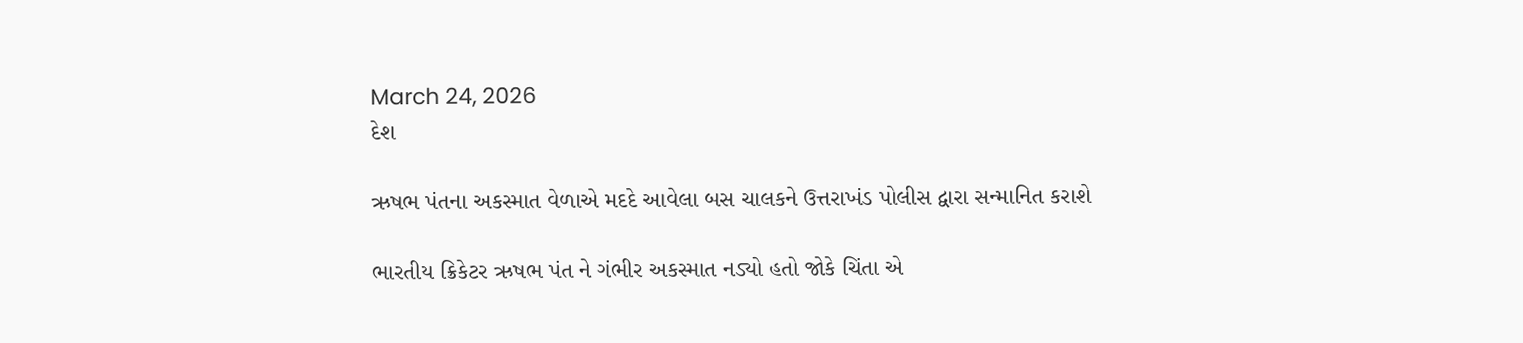March 24, 2026
દેશ

ઋષભ પંતના અકસ્માત વેળાએ મદદે આવેલા બસ ચાલકને ઉત્તરાખંડ પોલીસ દ્વારા સન્માનિત કરાશે

ભારતીય ક્રિકેટર ઋષભ પંત ને ગંભીર અકસ્માત નડ્યો હતો જોકે ચિંતા એ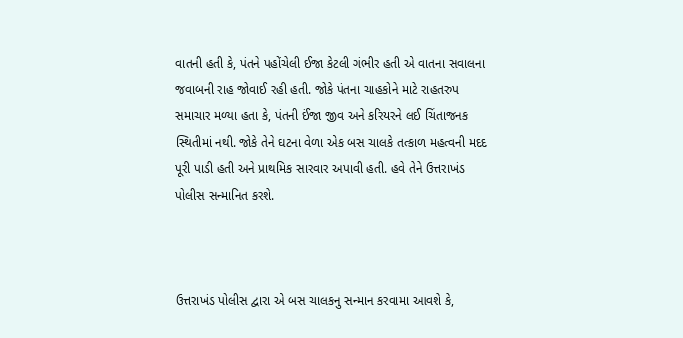વાતની હતી કે, પંતને પહોંચેલી ઈજા કેટલી ગંભીર હતી એ વાતના સવાલના જવાબની રાહ જોવાઈ રહી હતી. જોકે પંતના ચાહકોને માટે રાહતરુપ સમાચાર મળ્યા હતા કે, પંતની ઈંજા જીવ અને કરિયરને લઈ ચિંતાજનક સ્થિતીમાં નથી. જોકે તેને ઘટના વેળા એક બસ ચાલકે તત્કાળ મહત્વની મદદ પૂરી પાડી હતી અને પ્રાથમિક સારવાર અપાવી હતી. હવે તેને ઉત્તરાખંડ પોલીસ સન્માનિત કરશે.



ઉત્તરાખંડ પોલીસ દ્વારા એ બસ ચાલકનુ સન્માન કરવામા આવશે કે,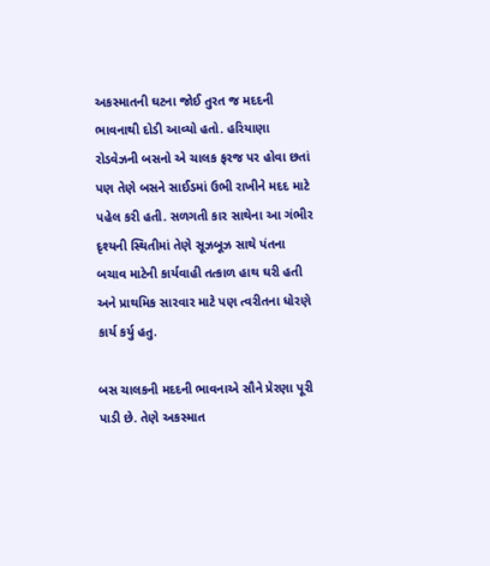અકસ્માતની ઘટના જોઈ તુરત જ મદદની ભાવનાથી દોડી આવ્યો હતો. હરિયાણા રોડવેઝની બસનો એ ચાલક ફરજ પર હોવા છતાં પણ તેણે બસને સાઈડમાં ઉભી રાખીને મદદ માટે પહેલ કરી હતી. સળગતી કાર સાથેના આ ગંભીર દૃશ્યની સ્થિતીમાં તેણે સૂઝબૂઝ સાથે પંતના બચાવ માટેની કાર્યવાહી તત્કાળ હાથ ઘરી હતી અને પ્રાથમિક સારવાર માટે પણ ત્વરીતના ધોરણે કાર્ય કર્યુ હતુ.

બસ ચાલકની મદદની ભાવનાએ સૌને પ્રેરણા પૂરી પાડી છે. તેણે અકસ્માત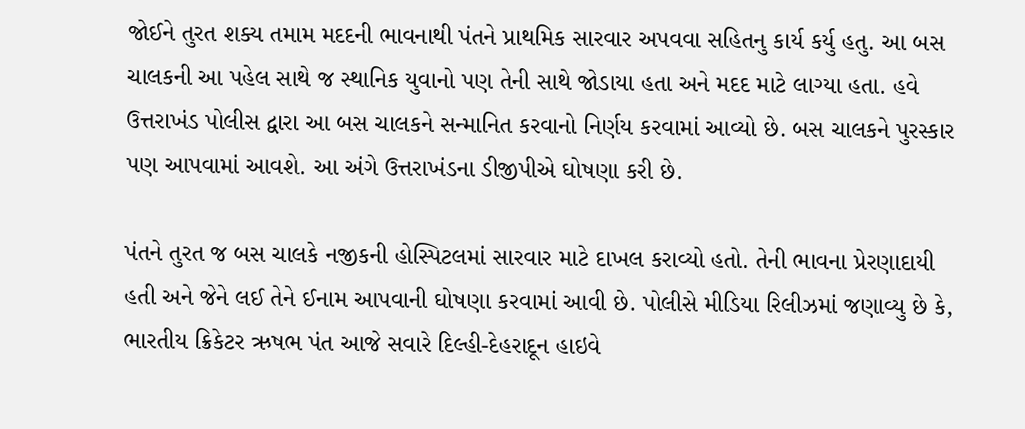જોઈને તુરત શક્ય તમામ મદદની ભાવનાથી પંતને પ્રાથમિક સારવાર અપવવા સહિતનુ કાર્ય કર્યુ હતુ. આ બસ ચાલકની આ પહેલ સાથે જ સ્થાનિક યુવાનો પણ તેની સાથે જોડાયા હતા અને મદદ માટે લાગ્યા હતા. હવે ઉત્તરાખંડ પોલીસ દ્વારા આ બસ ચાલકને સન્માનિત કરવાનો નિર્ણય કરવામાં આવ્યો છે. બસ ચાલકને પુરસ્કાર પણ આપવામાં આવશે. આ અંગે ઉત્તરાખંડના ડીજીપીએ ઘોષણા કરી છે.

પંતને તુરત જ બસ ચાલકે નજીકની હોસ્પિટલમાં સારવાર માટે દાખલ કરાવ્યો હતો. તેની ભાવના પ્રેરણાદાયી હતી અને જેને લઈ તેને ઈનામ આપવાની ઘોષણા કરવામાં આવી છે. પોલીસે મીડિયા રિલીઝમાં જણાવ્યુ છે કે, ભારતીય ક્રિકેટર ઋષભ પંત આજે સવારે દિલ્હી-દેહરાદૂન હાઇવે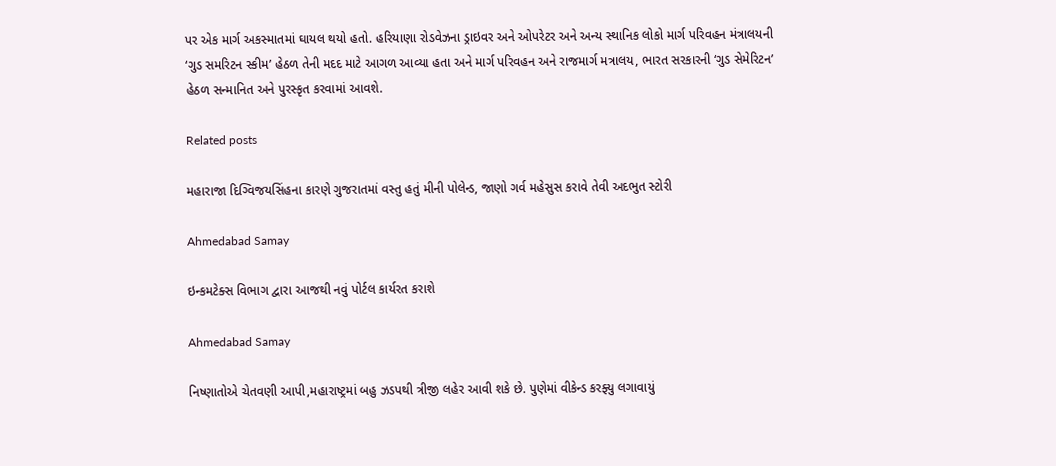પર એક માર્ગ અકસ્માતમાં ઘાયલ થયો હતો. હરિયાણા રોડવેઝના ડ્રાઇવર અને ઓપરેટર અને અન્ય સ્થાનિક લોકો માર્ગ પરિવહન મંત્રાલયની ‘ગુડ સમરિટન સ્કીમ’ હેઠળ તેની મદદ માટે આગળ આવ્યા હતા અને માર્ગ પરિવહન અને રાજમાર્ગ મત્રાલય, ભારત સરકારની ‘ગુડ સેમેરિટન’ હેઠળ સન્માનિત અને પુરસ્કૃત કરવામાં આવશે.

Related posts

મહારાજા દિગ્વિજયસિંહના કારણે ગુજરાતમાં વસ્તુ હતું મીની પોલેન્ડ, જાણો ગર્વ મહેસુસ કરાવે તેવી અદભુત સ્ટોરી

Ahmedabad Samay

ઇન્કમટેક્સ વિભાગ દ્વારા આજથી નવું પોર્ટલ કાર્યરત કરાશે

Ahmedabad Samay

નિષ્ણાતોએ ચેતવણી આપી,મહારાષ્ટ્રમાં બહુ ઝડપથી ત્રીજી લહેર આવી શકે છે. પુણેમાં વીકેન્ડ કરફ્યુ લગાવાયું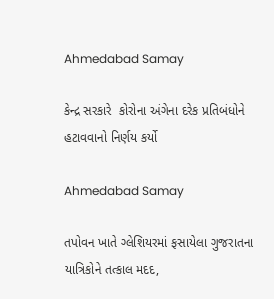Ahmedabad Samay

કેન્દ્ર સરકારે  કોરોના અંગેના દરેક પ્રતિબંધોને હટાવવાનો નિર્ણય કર્યો

Ahmedabad Samay

તપોવન ખાતે ગ્લેશિયરમાં ફસાયેલા ગુજરાતના યાત્રિકોને તત્કાલ મદદ,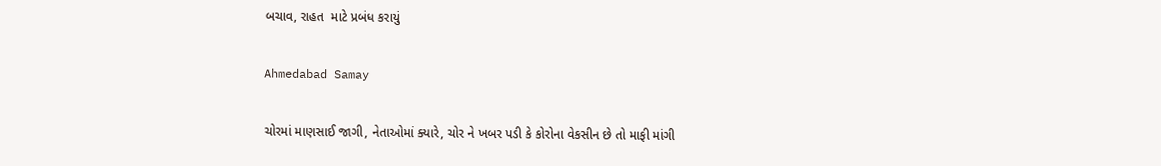બચાવ, રાહત  માટે પ્રબંધ કરાયું

Ahmedabad Samay

ચોરમાં માણસાઈ જાગી, નેતાઓમાં ક્યારે, ચોર ને ખબર પડી કે કોરોના વેકસીન છે તો માફી માંગી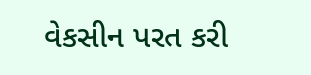વેકસીન પરત કરી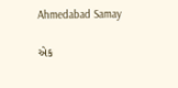Ahmedabad Samay

એક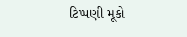ટિપ્પણી મૂકો